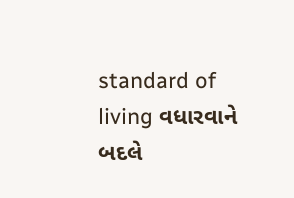standard of living વધારવાને બદલે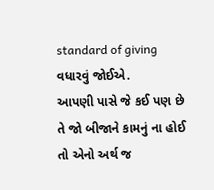standard of giving વધારવું જોઈએ.
આપણી પાસે જે કઈ પણ છે તે જો બીજાને કામનું ના હોઈ તો એનો અર્થ જ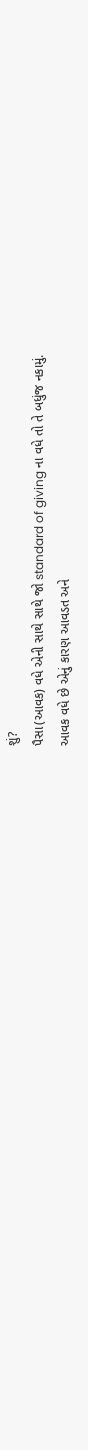શું?
પૈસા(આવક) વધે એની સાથે સાથે જો standard of giving ના વધે તો તે બધુંજ નકામું.
આવક વધે છે એનું કારણ આવડત અને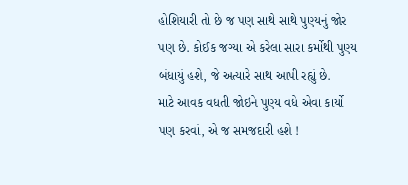હોશિયારી તો છે જ પણ સાથે સાથે પુણ્યનું જોર પણ છે. કોઈક જગ્યા એ કરેલા સારા કર્મોથી પુણ્ય બંધાયું હશે, જે અત્યારે સાથ આપી રહ્યું છે.
માટે આવક વધતી જોઇને પુણ્ય વધે એવા કાર્યો પણ કરવાં, એ જ સમજદારી હશે !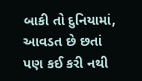બાકી તો દુનિયામાં, આવડત છે છતાં પણ કઈ કરી નથી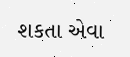શકતા એવા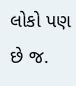લોકો પણ છે જ.